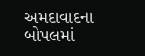અમદાવાદના બોપલમાં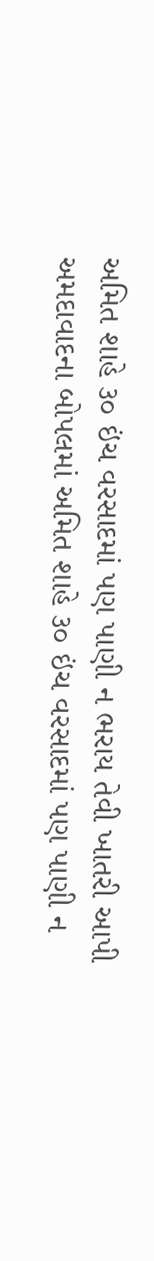અમિત શાહે ૩૦ ઇંચ વરસાદમાં પણ પાણી ન ભરાય તેવી ખાતરી આપી
અમદાવાદના બોપલમાં અમિત શાહે ૩૦ ઇંચ વરસાદમાં પણ પાણી ન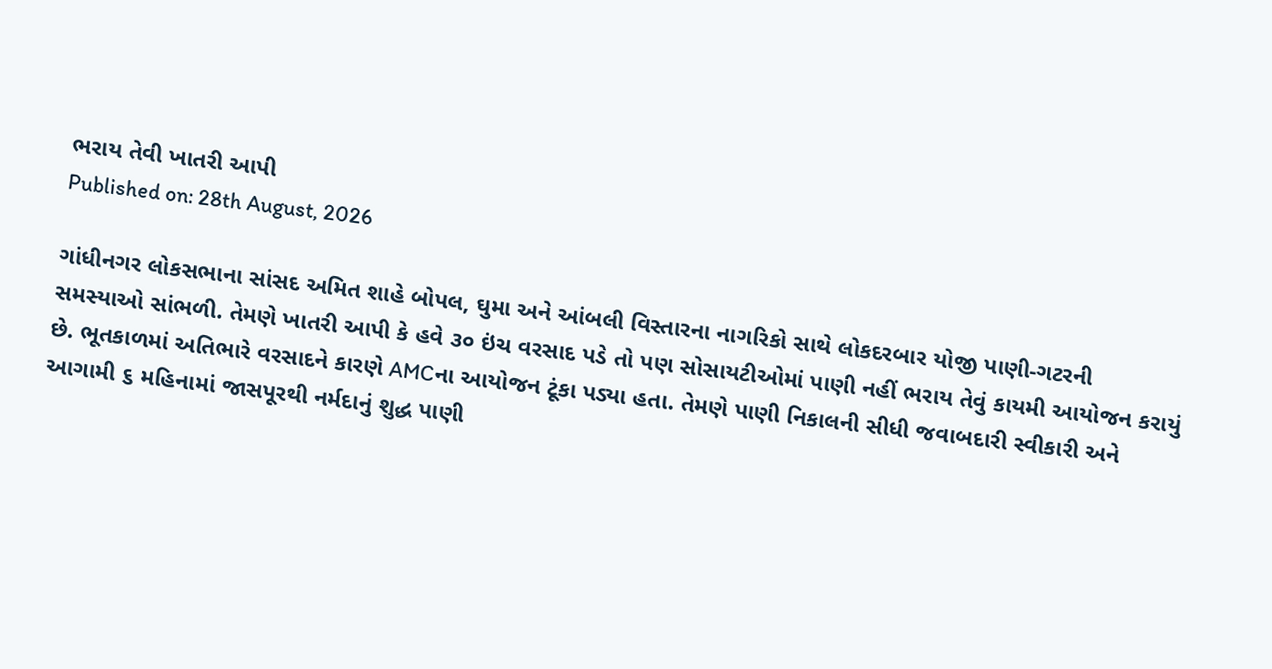ભરાય તેવી ખાતરી આપી
Published on: 28th August, 2026

ગાંધીનગર લોકસભાના સાંસદ અમિત શાહે બોપલ, ઘુમા અને આંબલી વિસ્તારના નાગરિકો સાથે લોકદરબાર યોજી પાણી-ગટરની સમસ્યાઓ સાંભળી. તેમણે ખાતરી આપી કે હવે ૩૦ ઇંચ વરસાદ પડે તો પણ સોસાયટીઓમાં પાણી નહીં ભરાય તેવું કાયમી આયોજન કરાયું છે. ભૂતકાળમાં અતિભારે વરસાદને કારણે AMCના આયોજન ટૂંકા પડ્યા હતા. તેમણે પાણી નિકાલની સીધી જવાબદારી સ્વીકારી અને આગામી ૬ મહિનામાં જાસપૂરથી નર્મદાનું શુદ્ધ પાણી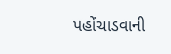પહોંચાડવાની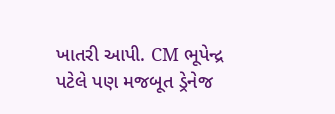ખાતરી આપી. CM ભૂપેન્દ્ર પટેલે પણ મજબૂત ડ્રેનેજ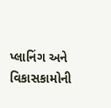પ્લાનિંગ અને વિકાસકામોની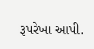રૂપરેખા આપી.